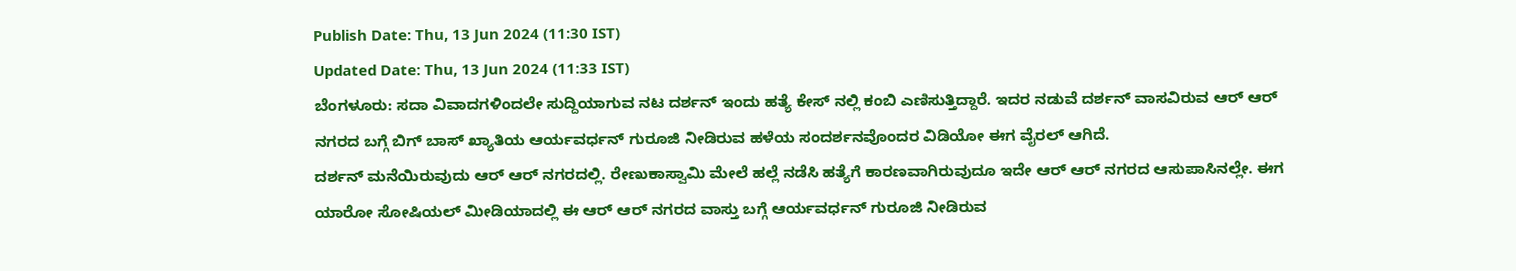Publish Date: Thu, 13 Jun 2024 (11:30 IST)
Updated Date: Thu, 13 Jun 2024 (11:33 IST)
ಬೆಂಗಳೂರು: ಸದಾ ವಿವಾದಗಳಿಂದಲೇ ಸುದ್ದಿಯಾಗುವ ನಟ ದರ್ಶನ್ ಇಂದು ಹತ್ಯೆ ಕೇಸ್ ನಲ್ಲಿ ಕಂಬಿ ಎಣಿಸುತ್ತಿದ್ದಾರೆ. ಇದರ ನಡುವೆ ದರ್ಶನ್ ವಾಸವಿರುವ ಆರ್ ಆರ್ ನಗರದ ಬಗ್ಗೆ ಬಿಗ್ ಬಾಸ್ ಖ್ಯಾತಿಯ ಆರ್ಯವರ್ಧನ್ ಗುರೂಜಿ ನೀಡಿರುವ ಹಳೆಯ ಸಂದರ್ಶನವೊಂದರ ವಿಡಿಯೋ ಈಗ ವೈರಲ್ ಆಗಿದೆ.
ದರ್ಶನ್ ಮನೆಯಿರುವುದು ಆರ್ ಆರ್ ನಗರದಲ್ಲಿ. ರೇಣುಕಾಸ್ವಾಮಿ ಮೇಲೆ ಹಲ್ಲೆ ನಡೆಸಿ ಹತ್ಯೆಗೆ ಕಾರಣವಾಗಿರುವುದೂ ಇದೇ ಆರ್ ಆರ್ ನಗರದ ಆಸುಪಾಸಿನಲ್ಲೇ. ಈಗ ಯಾರೋ ಸೋಷಿಯಲ್ ಮೀಡಿಯಾದಲ್ಲಿ ಈ ಆರ್ ಆರ್ ನಗರದ ವಾಸ್ತು ಬಗ್ಗೆ ಆರ್ಯವರ್ಧನ್ ಗುರೂಜಿ ನೀಡಿರುವ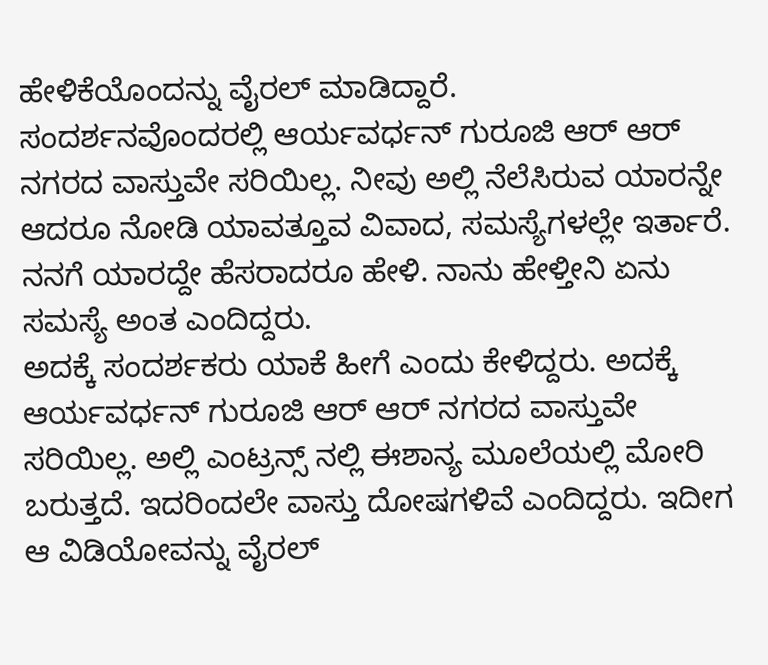ಹೇಳಿಕೆಯೊಂದನ್ನು ವೈರಲ್ ಮಾಡಿದ್ದಾರೆ.
ಸಂದರ್ಶನವೊಂದರಲ್ಲಿ ಆರ್ಯವರ್ಧನ್ ಗುರೂಜಿ ಆರ್ ಆರ್ ನಗರದ ವಾಸ್ತುವೇ ಸರಿಯಿಲ್ಲ. ನೀವು ಅಲ್ಲಿ ನೆಲೆಸಿರುವ ಯಾರನ್ನೇ ಆದರೂ ನೋಡಿ ಯಾವತ್ತೂವ ವಿವಾದ, ಸಮಸ್ಯೆಗಳಲ್ಲೇ ಇರ್ತಾರೆ. ನನಗೆ ಯಾರದ್ದೇ ಹೆಸರಾದರೂ ಹೇಳಿ. ನಾನು ಹೇಳ್ತೀನಿ ಏನು ಸಮಸ್ಯೆ ಅಂತ ಎಂದಿದ್ದರು.
ಅದಕ್ಕೆ ಸಂದರ್ಶಕರು ಯಾಕೆ ಹೀಗೆ ಎಂದು ಕೇಳಿದ್ದರು. ಅದಕ್ಕೆ ಆರ್ಯವರ್ಧನ್ ಗುರೂಜಿ ಆರ್ ಆರ್ ನಗರದ ವಾಸ್ತುವೇ ಸರಿಯಿಲ್ಲ. ಅಲ್ಲಿ ಎಂಟ್ರನ್ಸ್ ನಲ್ಲಿ ಈಶಾನ್ಯ ಮೂಲೆಯಲ್ಲಿ ಮೋರಿ ಬರುತ್ತದೆ. ಇದರಿಂದಲೇ ವಾಸ್ತು ದೋಷಗಳಿವೆ ಎಂದಿದ್ದರು. ಇದೀಗ ಆ ವಿಡಿಯೋವನ್ನು ವೈರಲ್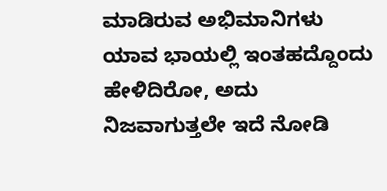ಮಾಡಿರುವ ಅಭಿಮಾನಿಗಳು ಯಾವ ಭಾಯಲ್ಲಿ ಇಂತಹದ್ದೊಂದು ಹೇಳಿದಿರೋ, ಅದು ನಿಜವಾಗುತ್ತಲೇ ಇದೆ ನೋಡಿ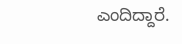ಎಂದಿದ್ದಾರೆ.